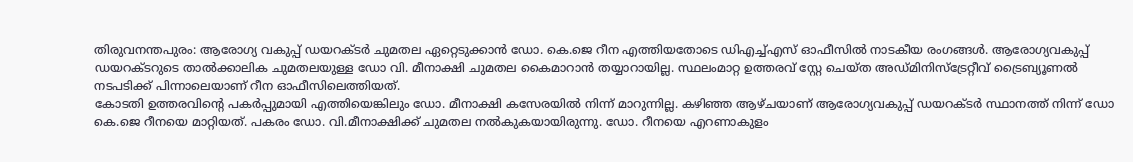തിരുവനന്തപുരം: ആരോഗ്യ വകുപ്പ് ഡയറക്ടർ ചുമതല ഏറ്റെടുക്കാൻ ഡോ. കെ.ജെ റീന എത്തിയതോടെ ഡിഎച്ച്എസ് ഓഫീസിൽ നാടകീയ രംഗങ്ങൾ. ആരോഗ്യവകുപ്പ് ഡയറക്ടറുടെ താൽക്കാലിക ചുമതലയുള്ള ഡോ വി. മീനാക്ഷി ചുമതല കൈമാറാൻ തയ്യാറായില്ല. സ്ഥലംമാറ്റ ഉത്തരവ് സ്റ്റേ ചെയ്ത അഡ്മിനിസ്ട്രേറ്റീവ് ട്രൈബ്യൂണൽ നടപടിക്ക് പിന്നാലെയാണ് റീന ഓഫീസിലെത്തിയത്.
കോടതി ഉത്തരവിന്റെ പകർപ്പുമായി എത്തിയെങ്കിലും ഡോ. മീനാക്ഷി കസേരയിൽ നിന്ന് മാറുന്നില്ല. കഴിഞ്ഞ ആഴ്ചയാണ് ആരോഗ്യവകുപ്പ് ഡയറക്ടർ സ്ഥാനത്ത് നിന്ന് ഡോ കെ.ജെ റീനയെ മാറ്റിയത്. പകരം ഡോ. വി.മീനാക്ഷിക്ക് ചുമതല നൽകുകയായിരുന്നു. ഡോ. റീനയെ എറണാകുളം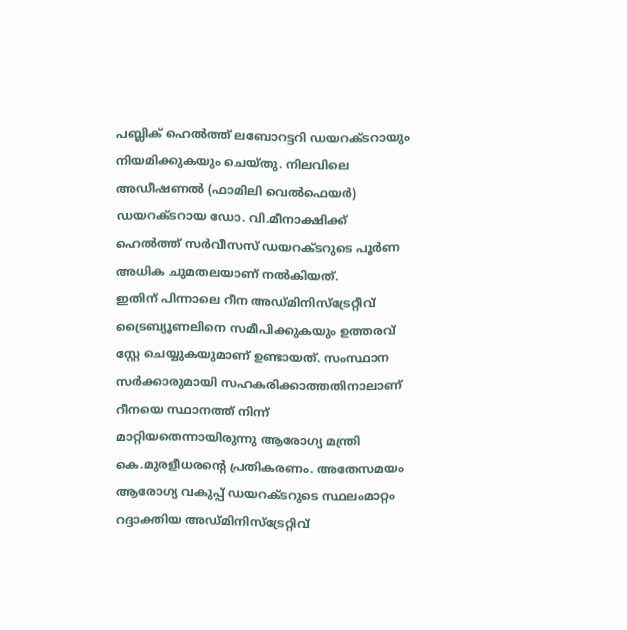പബ്ലിക് ഹെൽത്ത് ലബോറട്ടറി ഡയറക്ടറായും നിയമിക്കുകയും ചെയ്തു. നിലവിലെ അഡീഷണൽ (ഫാമിലി വെൽഫെയർ) ഡയറക്ടറായ ഡോ. വി.മീനാക്ഷിക്ക് ഹെൽത്ത് സർവീസസ് ഡയറക്ടറുടെ പൂർണ അധിക ചുമതലയാണ് നൽകിയത്.
ഇതിന് പിന്നാലെ റീന അഡ്മിനിസ്ട്രേറ്റീവ് ട്രൈബ്യൂണലിനെ സമീപിക്കുകയും ഉത്തരവ് സ്റ്റേ ചെയ്യുകയുമാണ് ഉണ്ടായത്. സംസ്ഥാന സർക്കാരുമായി സഹകരിക്കാത്തതിനാലാണ് റീനയെ സ്ഥാനത്ത് നിന്ന് മാറ്റിയതെന്നായിരുന്നു ആരോഗ്യ മന്ത്രി കെ.മുരളീധരന്റെ പ്രതികരണം. അതേസമയം ആരോഗ്യ വകുപ്പ് ഡയറക്ടറുടെ സ്ഥലംമാറ്റം റദ്ദാക്തിയ അഡ്മിനിസ്ട്രേറ്റിവ്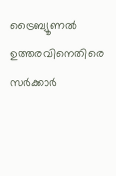ട്രൈബ്യൂണൽ ഉത്തരവിനെതിരെ സർക്കാർ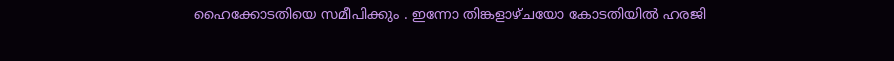ഹൈക്കോടതിയെ സമീപിക്കും . ഇന്നോ തിങ്കളാഴ്ചയോ കോടതിയിൽ ഹരജി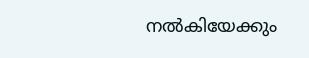നൽകിയേക്കും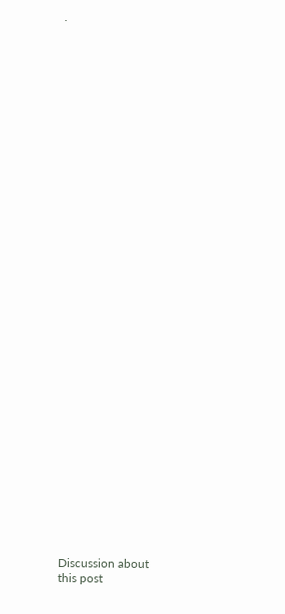.


































Discussion about this post